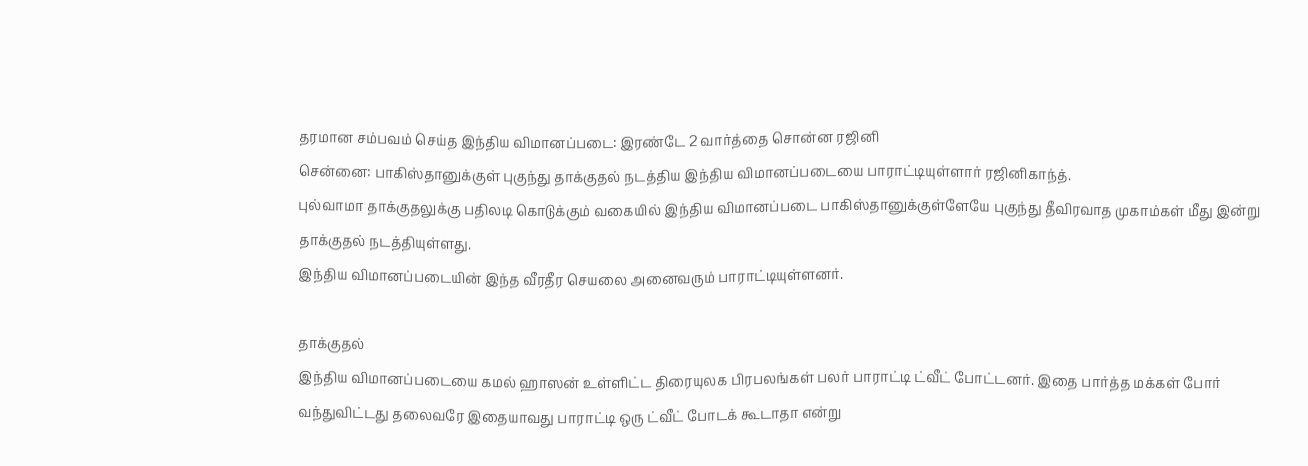தரமான சம்பவம் செய்த இந்திய விமானப்படை: இரண்டே 2 வார்த்தை சொன்ன ரஜினி
சென்னை: பாகிஸ்தானுக்குள் புகுந்து தாக்குதல் நடத்திய இந்திய விமானப்படையை பாராட்டியுள்ளார் ரஜினிகாந்த்.
புல்வாமா தாக்குதலுக்கு பதிலடி கொடுக்கும் வகையில் இந்திய விமானப்படை பாகிஸ்தானுக்குள்ளேயே புகுந்து தீவிரவாத முகாம்கள் மீது இன்று தாக்குதல் நடத்தியுள்ளது.
இந்திய விமானப்படையின் இந்த வீரதீர செயலை அனைவரும் பாராட்டியுள்ளனர்.

தாக்குதல்
இந்திய விமானப்படையை கமல் ஹாஸன் உள்ளிட்ட திரையுலக பிரபலங்கள் பலர் பாராட்டி ட்வீட் போட்டனர். இதை பார்த்த மக்கள் போர் வந்துவிட்டது தலைவரே இதையாவது பாராட்டி ஒரு ட்வீட் போடக் கூடாதா என்று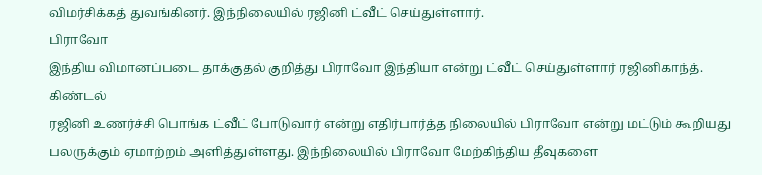விமர்சிக்கத் துவங்கினர். இந்நிலையில் ரஜினி ட்வீட் செய்துள்ளார்.
பிராவோ
இந்திய விமானப்படை தாக்குதல் குறித்து பிராவோ இந்தியா என்று ட்வீட் செய்துள்ளார் ரஜினிகாந்த்.
கிண்டல்
ரஜினி உணர்ச்சி பொங்க ட்வீட் போடுவார் என்று எதிர்பார்த்த நிலையில் பிராவோ என்று மட்டும் கூறியது பலருக்கும் ஏமாற்றம் அளித்துள்ளது. இந்நிலையில் பிராவோ மேற்கிந்திய தீவுகளை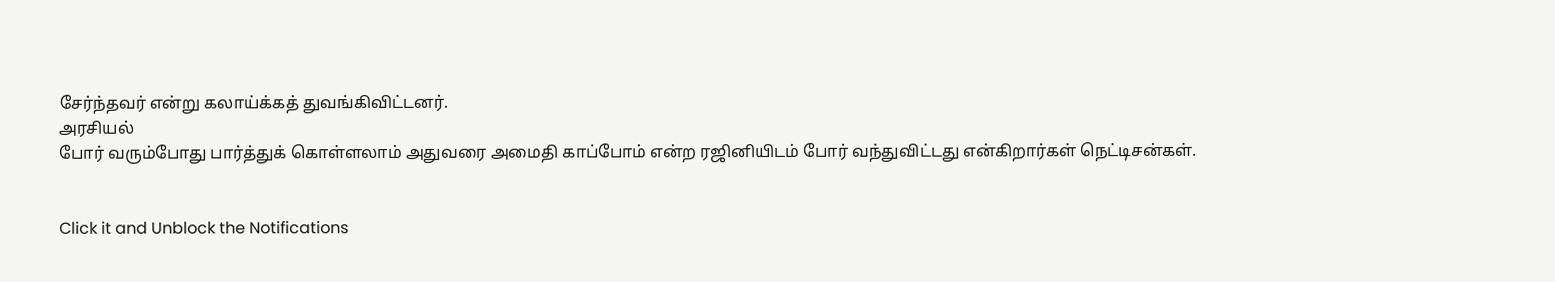சேர்ந்தவர் என்று கலாய்க்கத் துவங்கிவிட்டனர்.
அரசியல்
போர் வரும்போது பார்த்துக் கொள்ளலாம் அதுவரை அமைதி காப்போம் என்ற ரஜினியிடம் போர் வந்துவிட்டது என்கிறார்கள் நெட்டிசன்கள்.


Click it and Unblock the Notifications